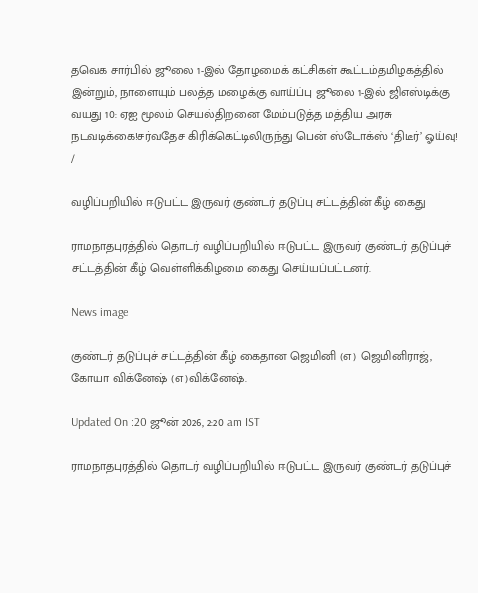தவெக சார்பில் ஜூலை 1-இல் தோழமைக் கட்சிகள் கூட்டம்தமிழகத்தில் இன்றும், நாளையும் பலத்த மழைக்கு வாய்ப்பு ஜூலை 1-இல் ஜிஎஸ்டிக்கு வயது 10: ஏஐ மூலம் செயல்திறனை மேம்படுத்த மத்திய அரசு நடவடிக்கை!சர்வதேச கிரிக்கெட்டிலிருந்து பென் ஸ்டோக்ஸ் ‘திடீர்’ ஓய்வு!
/

வழிப்பறியில் ஈடுபட்ட இருவர் குண்டர் தடுப்பு சட்டத்தின் கீழ் கைது

ராமநாதபுரத்தில் தொடர் வழிப்பறியில் ஈடுபட்ட இருவர் குண்டர் தடுப்புச் சட்டத்தின் கீழ் வெள்ளிக்கிழமை கைது செய்யப்பட்டனர்.

News image

குண்டர் தடுப்புச் சட்டத்தின் கீழ் கைதான ஜெமினி (எ) ஜெமினிராஜ், கோயா விக்னேஷ் (எ)விக்னேஷ்.

Updated On :20 ஜூன் 2026, 2:20 am IST

ராமநாதபுரத்தில் தொடர் வழிப்பறியில் ஈடுபட்ட இருவர் குண்டர் தடுப்புச்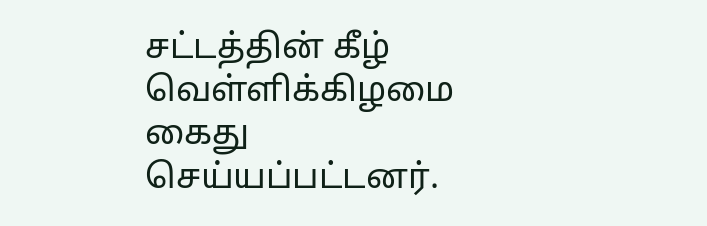சட்டத்தின் கீழ் வெள்ளிக்கிழமை கைது செய்யப்பட்டனர்.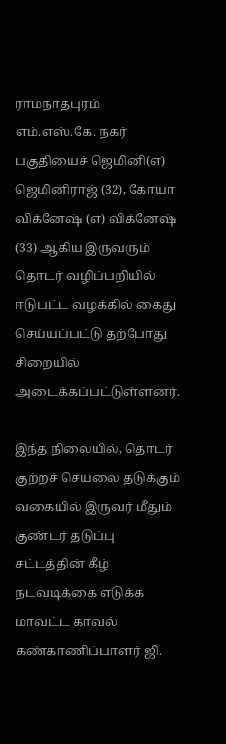ராமநாதபுரம் எம்.எஸ்.கே. நகர் பகுதியைச் ஜெமினி(எ) ஜெமினிராஜ் (32), கோயா விக்னேஷ் (எ) விக்னேஷ் (33) ஆகிய இருவரும் தொடர் வழிப்பறியில் ஈடுபட்ட வழக்கில் கைது செய்யப்பட்டு தற்போது சிறையில் அடைக்கப்பட்டுள்ளனர்.

இந்த நிலையில், தொடர் குற்றச் செயலை தடுக்கும் வகையில் இருவர் மீதும் குண்டர் தடுப்பு சட்டத்தின் கீழ் நடவடிக்கை எடுக்க மாவட்ட காவல் கண்காணிப்பாளர் ஜி.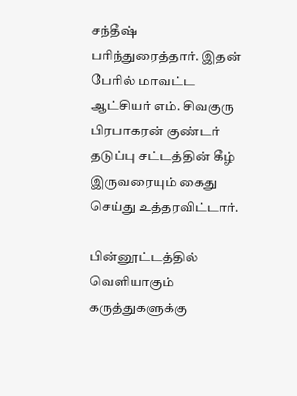சந்தீஷ் பரிந்துரைத்தார். இதன் பேரில் மாவட்ட ஆட்சியர் எம். சிவகுரு பிரபாகரன் குண்டர் தடுப்பு சட்டத்தின் கீழ் இருவரையும் கைது செய்து உத்தரவிட்டார்.

பின்னூட்டத்தில் வெளியாகும் கருத்துகளுக்கு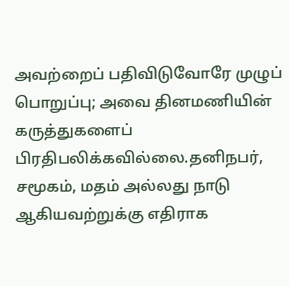அவற்றைப் பதிவிடுவோரே முழுப் பொறுப்பு; அவை தினமணியின் கருத்துகளைப் பிரதிபலிக்கவில்லை.தனிநபர், சமூகம், மதம் அல்லது நாடு ஆகியவற்றுக்கு எதிராக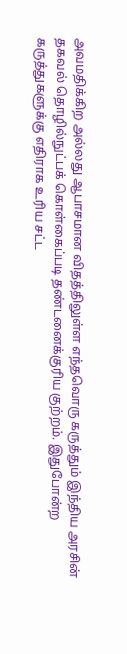அவமதிக்கிற அல்லது ஆபாசமான விதத்திலுள்ள எந்தவொரு கருத்தும் இந்திய அரசின் தகவல் தொழில்நுட்பக் கொள்கைப்படி தண்டனைக்குரிய குற்றம். இதுபோன்ற கருத்துகளுக்கு எதிராக உரிய சட்ட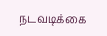நடவடிக்கை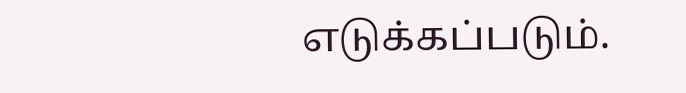எடுக்கப்படும்.